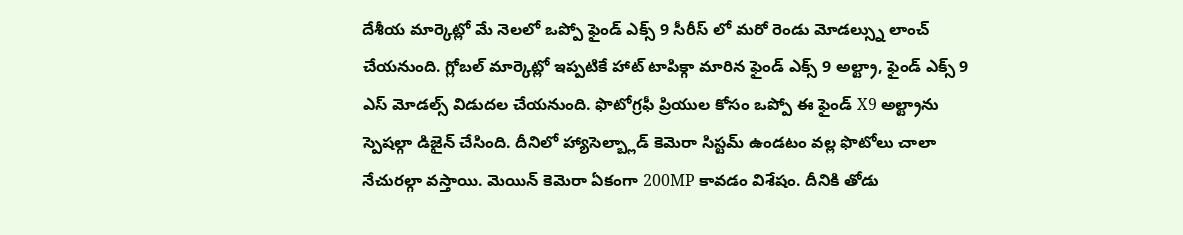దేశీయ మార్కెట్లో మే నెలలో ఒప్పో ఫైండ్ ఎక్స్ 9 సీరీస్ లో మరో రెండు మోడల్స్ను లాంచ్ చేయనుంది. గ్లోబల్ మార్కెట్లో ఇప్పటికే హాట్ టాపిక్గా మారిన ఫైండ్ ఎక్స్ 9 అల్ట్రా, ఫైండ్ ఎక్స్ 9 ఎస్ మోడల్స్ విడుదల చేయనుంది. ఫొటోగ్రఫీ ప్రియుల కోసం ఒప్పో ఈ ఫైండ్ X9 అల్ట్రాను స్పెషల్గా డిజైన్ చేసింది. దీనిలో హ్యాసెల్బ్లాడ్ కెమెరా సిస్టమ్ ఉండటం వల్ల ఫొటోలు చాలా నేచురల్గా వస్తాయి. మెయిన్ కెమెరా ఏకంగా 200MP కావడం విశేషం. దీనికి తోడు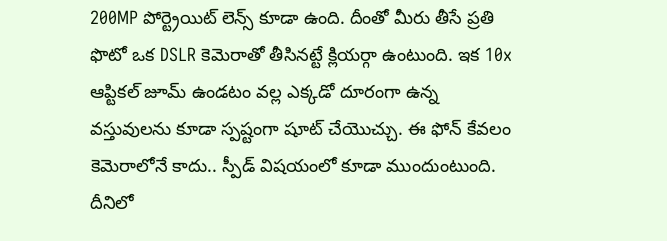200MP పోర్ట్రెయిట్ లెన్స్ కూడా ఉంది. దీంతో మీరు తీసే ప్రతి ఫొటో ఒక DSLR కెమెరాతో తీసినట్టే క్లియర్గా ఉంటుంది. ఇక 10x ఆప్టికల్ జూమ్ ఉండటం వల్ల ఎక్కడో దూరంగా ఉన్న వస్తువులను కూడా స్పష్టంగా షూట్ చేయొచ్చు. ఈ ఫోన్ కేవలం కెమెరాలోనే కాదు.. స్పీడ్ విషయంలో కూడా ముందుంటుంది. దీనిలో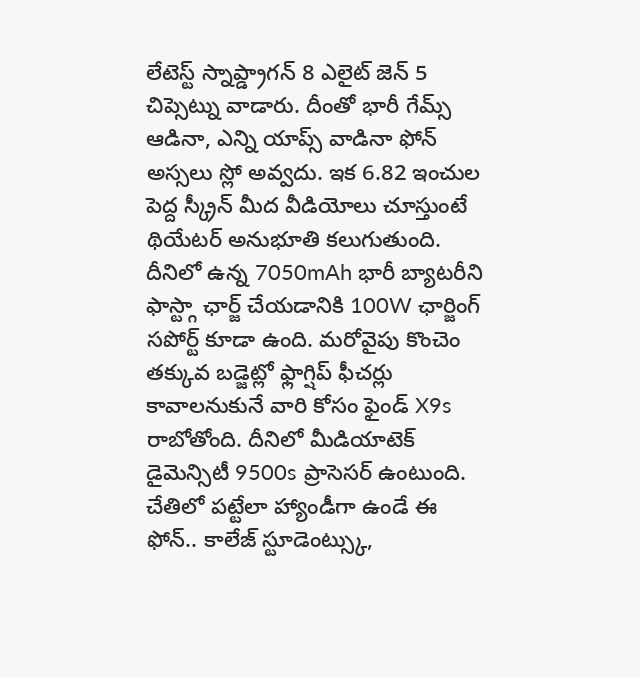లేటెస్ట్ స్నాప్డ్రాగన్ 8 ఎలైట్ జెన్ 5 చిప్సెట్ను వాడారు. దీంతో భారీ గేమ్స్ ఆడినా, ఎన్ని యాప్స్ వాడినా ఫోన్ అస్సలు స్లో అవ్వదు. ఇక 6.82 ఇంచుల పెద్ద స్క్రీన్ మీద వీడియోలు చూస్తుంటే థియేటర్ అనుభూతి కలుగుతుంది. దీనిలో ఉన్న 7050mAh భారీ బ్యాటరీని ఫాస్ట్గా ఛార్జ్ చేయడానికి 100W ఛార్జింగ్ సపోర్ట్ కూడా ఉంది. మరోవైపు కొంచెం తక్కువ బడ్జెట్లో ఫ్లాగ్షిప్ ఫీచర్లు కావాలనుకునే వారి కోసం ఫైండ్ X9s రాబోతోంది. దీనిలో మీడియాటెక్ డైమెన్సిటీ 9500s ప్రాసెసర్ ఉంటుంది. చేతిలో పట్టేలా హ్యాండీగా ఉండే ఈ ఫోన్.. కాలేజ్ స్టూడెంట్స్కు,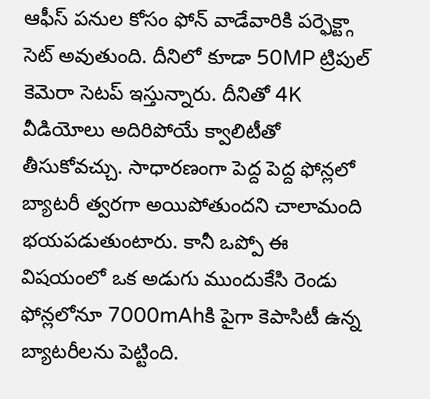ఆఫీస్ పనుల కోసం ఫోన్ వాడేవారికి పర్ఫెక్ట్గా సెట్ అవుతుంది. దీనిలో కూడా 50MP ట్రిపుల్ కెమెరా సెటప్ ఇస్తున్నారు. దీనితో 4K వీడియోలు అదిరిపోయే క్వాలిటీతో తీసుకోవచ్చు. సాధారణంగా పెద్ద పెద్ద ఫోన్లలో బ్యాటరీ త్వరగా అయిపోతుందని చాలామంది భయపడుతుంటారు. కానీ ఒప్పో ఈ విషయంలో ఒక అడుగు ముందుకేసి రెండు ఫోన్లలోనూ 7000mAhకి పైగా కెపాసిటీ ఉన్న బ్యాటరీలను పెట్టింది.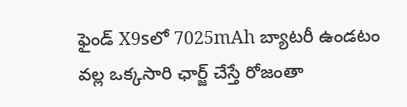ఫైండ్ X9sలో 7025mAh బ్యాటరీ ఉండటం వల్ల ఒక్కసారి ఛార్జ్ చేస్తే రోజంతా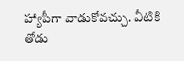హ్యాపీగా వాడుకోవచ్చు. వీటికి తోడు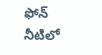ఫోన్ నీటిలో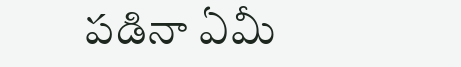పడినా ఏమీ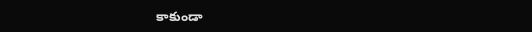కాకుండా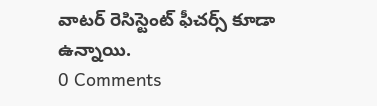వాటర్ రెసిస్టెంట్ ఫీచర్స్ కూడా ఉన్నాయి.
0 Comments